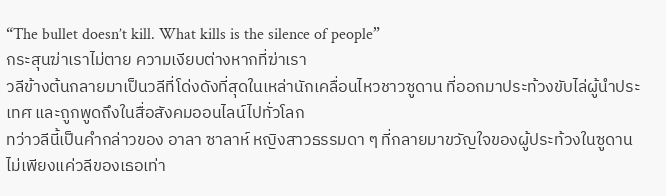“The bullet doesn’t kill. What kills is the silence of people”
กระสุนฆ่าเราไม่ตาย ความเงียบต่างหากที่ฆ่าเรา
วลีข้างต้นกลายมาเป็นวลีที่โด่งดังที่สุดในเหล่านักเคลื่อนไหวชาวซูดาน ที่ออกมาประท้วงขับไล่ผู้นำประเทศ และถูกพูดถึงในสื่อสังคมออนไลน์ไปทั่วโลก
ทว่าวลีนี้เป็นคำกล่าวของ อาลา ซาลาห์ หญิงสาวธรรมดา ๆ ที่กลายมาขวัญใจของผู้ประท้วงในซูดาน ไม่เพียงแค่วลีของเธอเท่า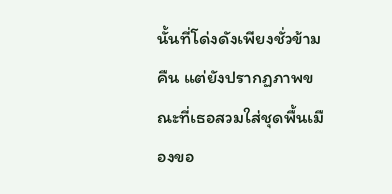นั้นที่โด่งดังเพียงชั่วข้ามคืน แต่ยังปรากฏภาพขณะที่เธอสวมใส่ชุดพื้นเมืองขอ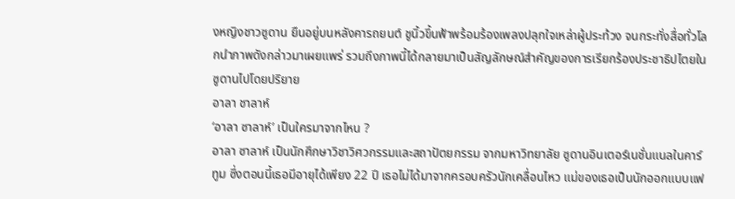งหญิงชาวซูดาน ยืนอยู่บนหลังคารถยนต์ ชูนิ้วขึ้นฟ้าพร้อมร้องเพลงปลุกใจเหล่าผู้ประท้วง จนกระทั่งสื่อทั่วโลกนำภาพดังกล่าวมาเผยแพร่ รวมถึงภาพนี้ได้กลายมาเป็นสัญลักษณ์สำคัญของการเรียกร้องประชาธิปไตยในซูดานไปโดยปริยาย
อาลา ชาลาห์
‘อาลา ซาลาห์’ เป็นใครมาจากไหน ?
อาลา ซาลาห์ เป็นนักศึกษาวิชาวิศวกรรมและสถาปัตยกรรม จากมหาวิทยาลัย ซูดานอินเตอร์เนชั่นแนลในคาร์ทูม ซึ่งตอนนี้เธอมีอายุได้เพียง 22 ปี เธอไม่ได้มาจากครอบครัวนักเคลื่อนไหว แม่ของเธอเป็นนักออกแบบแฟ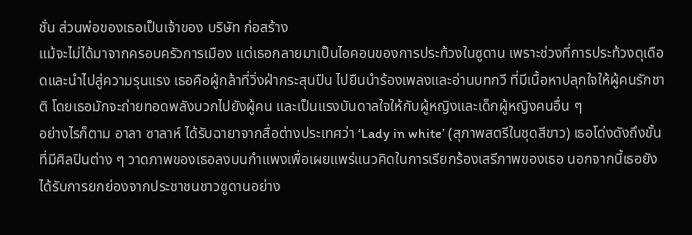ชั่น ส่วนพ่อของเธอเป็นเจ้าของ บริษัท ก่อสร้าง
แม้จะไม่ได้มาจากครอบครัวการเมือง แต่เธอกลายมาเป็นไอคอนของการประท้วงในซูดาน เพราะช่วงที่การประท้วงดุเดือดและนำไปสู่ความรุนแรง เธอคือผู้กล้าที่วิ่งฝ่ากระสุนปืน ไปยืนนำร้องเพลงและอ่านบทกวี ที่มีเนื้อหาปลุกใจให้ผู้คนรักชาติ โดยเธอมักจะถ่ายทอดพลังบวกไปยังผู้คน และเป็นแรงบันดาลใจให้กับผู้หญิงและเด็กผู้หญิงคนอื่น ๆ
อย่างไรก็ตาม อาลา ซาลาห์ ได้รับฉายาจากสื่อต่างประเทศว่า ‘Lady in white’ (สุภาพสตรีในชุดสีขาว) เธอโด่งดังถึงขั้นที่มีศิลปินต่าง ๆ วาดภาพของเธอลงบนกำแพงเพื่อเผยแพร่แนวคิดในการเรียกร้องเสรีภาพของเธอ นอกจากนี้เธอยังได้รับการยกย่องจากประชาชนชาวซูดานอย่าง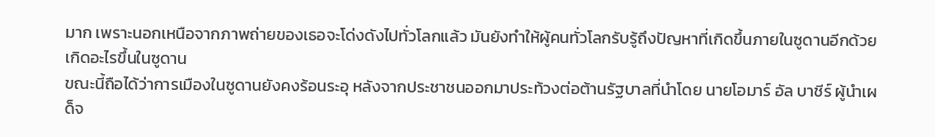มาก เพราะนอกเหนือจากภาพถ่ายของเธอจะโด่งดังไปทั่วโลกแล้ว มันยังทำให้ผู้คนทั่วโลกรับรู้ถึงปัญหาที่เกิดขึ้นภายในซูดานอีกด้วย
เกิดอะไรขึ้นในซูดาน
ขณะนี้ถือได้ว่าการเมืองในซูดานยังคงร้อนระอุ หลังจากประชาชนออกมาประท้วงต่อต้านรัฐบาลที่นำโดย นายโอมาร์ อัล บาชีร์ ผู้นำเผด็จ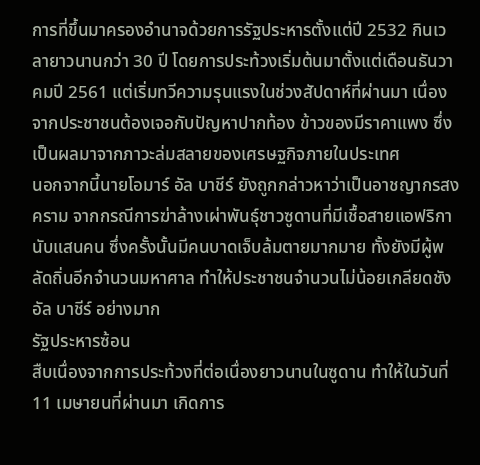การที่ขึ้นมาครองอำนาจด้วยการรัฐประหารตั้งแต่ปี 2532 กินเวลายาวนานกว่า 30 ปี โดยการประท้วงเริ่มต้นมาตั้งแต่เดือนธันวาคมปี 2561 แต่เริ่มทวีความรุนแรงในช่วงสัปดาห์ที่ผ่านมา เนื่องจากประชาชนต้องเจอกับปัญหาปากท้อง ข้าวของมีราคาแพง ซึ่งเป็นผลมาจากภาวะล่มสลายของเศรษฐกิจภายในประเทศ
นอกจากนี้นายโอมาร์ อัล บาชีร์ ยังถูกกล่าวหาว่าเป็นอาชญากรสงคราม จากกรณีการฆ่าล้างเผ่าพันธุ์ชาวซูดานที่มีเชื้อสายแอฟริกานับแสนคน ซึ่งครั้งนั้นมีคนบาดเจ็บล้มตายมากมาย ทั้งยังมีผู้พลัดถิ่นอีกจำนวนมหาศาล ทำให้ประชาชนจำนวนไม่น้อยเกลียดชังอัล บาชีร์ อย่างมาก
รัฐประหารซ้อน
สืบเนื่องจากการประท้วงที่ต่อเนื่องยาวนานในซูดาน ทำให้ในวันที่ 11 เมษายนที่ผ่านมา เกิดการ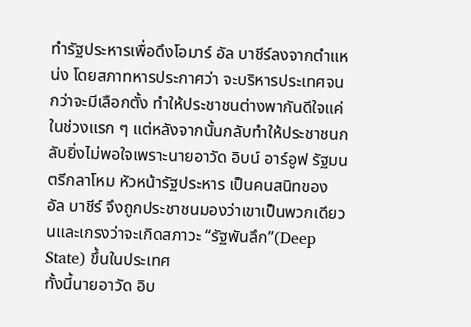ทำรัฐประหารเพื่อดึงโอมาร์ อัล บาชีร์ลงจากตำแหน่ง โดยสภาทหารประกาศว่า จะบริหารประเทศจนกว่าจะมีเลือกตั้ง ทำให้ประชาชนต่างพากันดีใจแค่ในช่วงแรก ๆ แต่หลังจากนั้นกลับทำให้ประชาชนกลับยิ่งไม่พอใจเพราะนายอาวัด อิบน์ อาร์อูฟ รัฐมนตรีกลาโหม หัวหน้ารัฐประหาร เป็นคนสนิทของ อัล บาชีร์ จึงถูกประชาชนมองว่าเขาเป็นพวกเดียวนและเกรงว่าจะเกิดสภาวะ “รัฐพันลึก”(Deep State) ขึ้นในประเทศ
ทั้งนี้นายอาวัด อิบ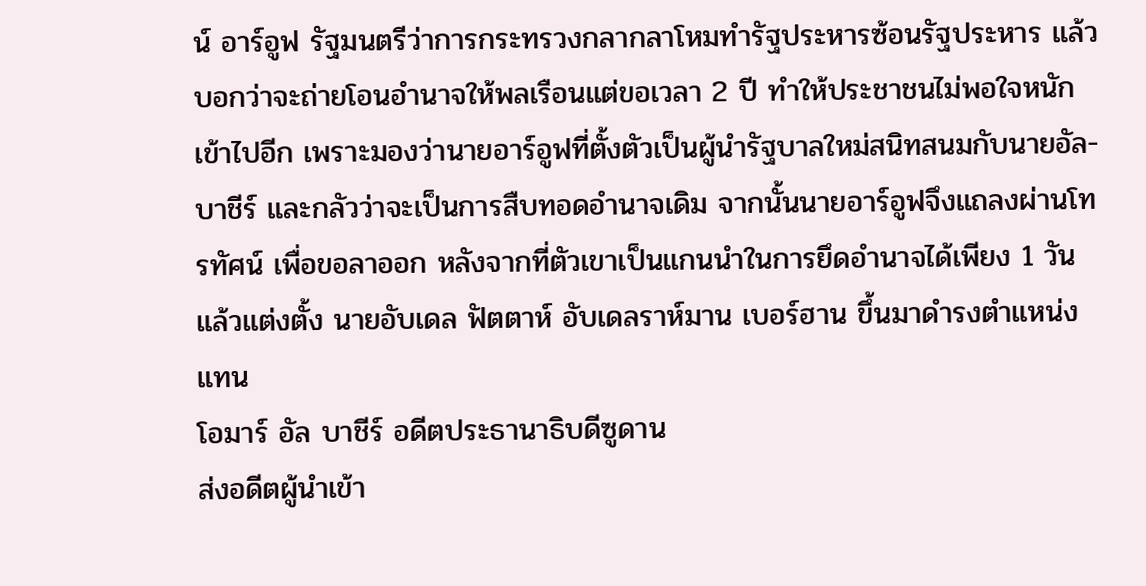น์ อาร์อูฟ รัฐมนตรีว่าการกระทรวงกลากลาโหมทำรัฐประหารซ้อนรัฐประหาร แล้วบอกว่าจะถ่ายโอนอำนาจให้พลเรือนแต่ขอเวลา 2 ปี ทำให้ประชาชนไม่พอใจหนักเข้าไปอีก เพราะมองว่านายอาร์อูฟที่ตั้งตัวเป็นผู้นำรัฐบาลใหม่สนิทสนมกับนายอัล-บาชีร์ และกลัวว่าจะเป็นการสืบทอดอำนาจเดิม จากนั้นนายอาร์อูฟจึงแถลงผ่านโทรทัศน์ เพื่อขอลาออก หลังจากที่ตัวเขาเป็นแกนนำในการยึดอำนาจได้เพียง 1 วันแล้วแต่งตั้ง นายอับเดล ฟัตตาห์ อับเดลราห์มาน เบอร์ฮาน ขึ้นมาดำรงตำแหน่งแทน
โอมาร์ อัล บาชีร์ อดีตประธานาธิบดีซูดาน
ส่งอดีตผู้นำเข้า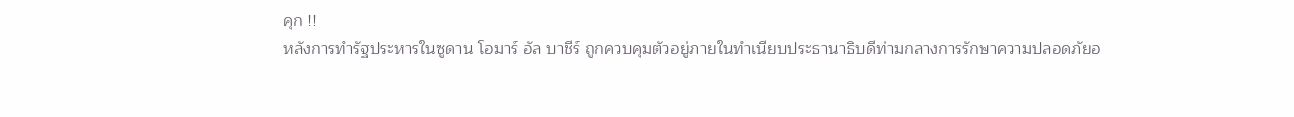คุก !!
หลังการทำรัฐประหารในซูดาน โอมาร์ อัล บาชีร์ ถูกควบคุมตัวอยู่ภายในทำเนียบประธานาธิบดีท่ามกลางการรักษาความปลอดภัยอ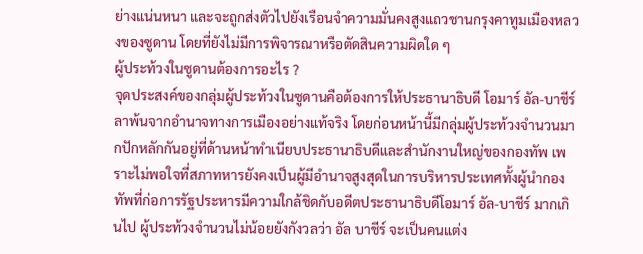ย่างแน่นหนา และจะถูกส่งตัวไปยังเรือนจำความมั่นคงสูงแถวชานกรุงคาทูมเมืองหลวงของซูดาน โดยที่ยังไม่มีการพิจารณาหรือตัดสินความผิดใด ๆ
ผู้ประท้วงในซูดานต้องการอะไร ?
จุดประสงค์ของกลุ่มผู้ประท้วงในซูดานคือต้องการให้ประธานาธิบดี โอมาร์ อัล-บาชีร์ ลาพ้นจากอำนาจทางการเมืองอย่างแท้จริง โดยก่อนหน้านี้มีกลุ่มผู้ประท้วงจำนวนมากปักหลักกันอยู่ที่ด้านหน้าทำเนียบประธานาธิบดีและสำนักงานใหญ่ของกองทัพ เพราะไม่พอใจที่สภาทหารยังคงเป็นผู้มีอำนาจสูงสุดในการบริหารประเทศทั้งผู้นำกองทัพที่ก่อการรัฐประหารมีความใกล้ชิดกับอดีตประธานาธิบดีโอมาร์ อัล-บาชีร์ มากเกินไป ผู้ประท้วงจำนวนไม่น้อยยังกังวลว่า อัล บาชีร์ จะเป็นคนแต่ง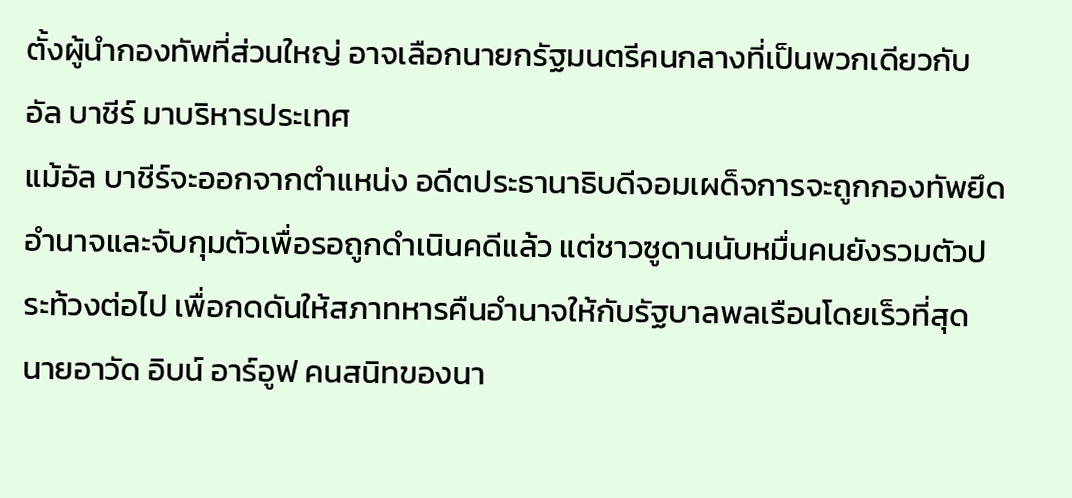ตั้งผู้นำกองทัพที่ส่วนใหญ่ อาจเลือกนายกรัฐมนตรีคนกลางที่เป็นพวกเดียวกับ อัล บาชีร์ มาบริหารประเทศ
แม้อัล บาชีร์จะออกจากตำแหน่ง อดีตประธานาธิบดีจอมเผด็จการจะถูกกองทัพยึดอำนาจและจับกุมตัวเพื่อรอถูกดำเนินคดีแล้ว แต่ชาวซูดานนับหมื่นคนยังรวมตัวประท้วงต่อไป เพื่อกดดันให้สภาทหารคืนอำนาจให้กับรัฐบาลพลเรือนโดยเร็วที่สุด
นายอาวัด อิบน์ อาร์อูฟ คนสนิทของนา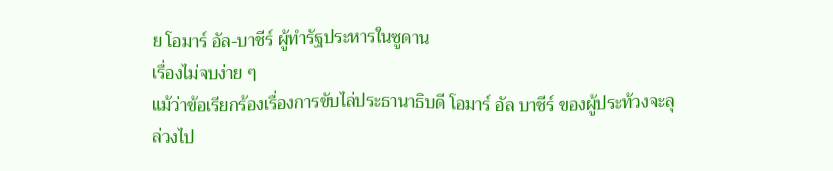ย โอมาร์ อัล-บาชีร์ ผู้ทำรัฐประหารในซูดาน
เรื่องไม่จบง่าย ๆ
แม้ว่าข้อเรียกร้องเรื่องการขับไล่ประธานาธิบดี โอมาร์ อัล บาชีร์ ของผู้ประท้วงจะลุล่วงไป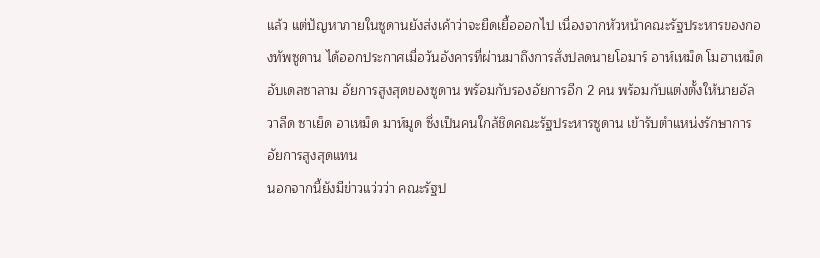แล้ว แต่ปัญหาภายในซูดานยังส่งเค้าว่าจะยืดเยื้อออกไป เนื่องจากหัวหน้าคณะรัฐประหารของกองทัพซูดาน ได้ออกประกาศเมื่อวันอังคารที่ผ่านมาถึงการสั่งปลดนายโอมาร์ อาห์เหม็ด โมฮาเหม็ด อับเดลซาลาม อัยการสูงสุดของซูดาน พรัอมกับรองอัยการอีก 2 คน พร้อมกับแต่งตั้งให้นายอัลวาลีด ซาเย็ด อาเหม็ด มาห์มูด ซึ่งเป็นคนใกล้ชิดคณะรัฐประหารซูดาน เข้ารับตำแหน่งรักษาการอัยการสูงสุดแทน
นอกจากนี้ยังมีข่าวแว่วว่า คณะรัฐป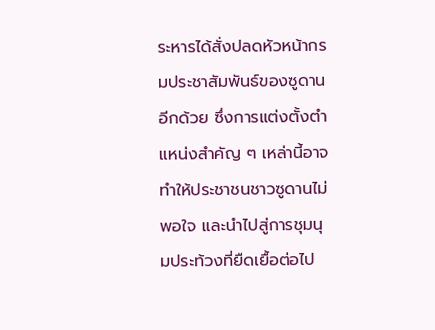ระหารได้สั่งปลดหัวหน้ากรมประชาสัมพันธ์ของซูดานอีกด้วย ซึ่งการแต่งตั้งตำแหน่งสำคัญ ๆ เหล่านี้อาจทำให้ประชาชนชาวซูดานไม่พอใจ และนำไปสู่การชุมนุมประท้วงที่ยืดเยื้อต่อไป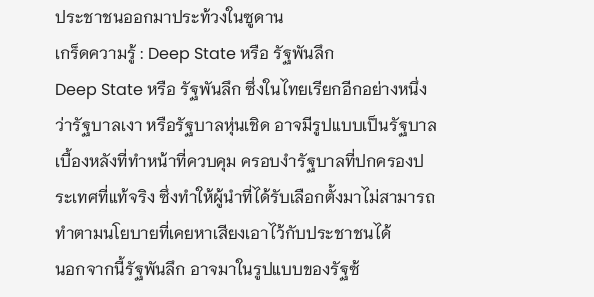ประชาชนออกมาประท้วงในซูดาน
เกร็ดความรู้ : Deep State หรือ รัฐพันลึก
Deep State หรือ รัฐพันลึก ซึ่งในไทยเรียกอีกอย่างหนึ่งว่ารัฐบาลเงา หรือรัฐบาลหุ่นเชิด อาจมีรูปแบบเป็นรัฐบาลเบื้องหลังที่ทำหน้าที่ควบคุม ครอบงำรัฐบาลที่ปกครองประเทศที่แท้จริง ซึ่งทำให้ผู้นำที่ได้รับเลือกตั้งมาไม่สามารถทำตามนโยบายที่เคยหาเสียงเอาไว้กับประชาชนได้
นอกจากนี้รัฐพันลึก อาจมาในรูปแบบของรัฐซ้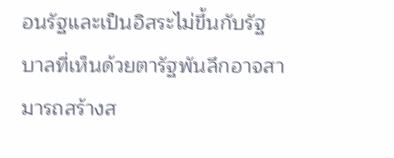อนรัฐและเป็นอิสระไม่ขึ้นกับรัฐบาลที่เห็นด้วยตารัฐพันลึกอาจสามารถสร้างส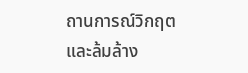ถานการณ์วิกฤต และล้มล้าง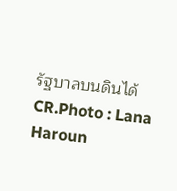รัฐบาลบนดินได้
CR.Photo : Lana Haroun